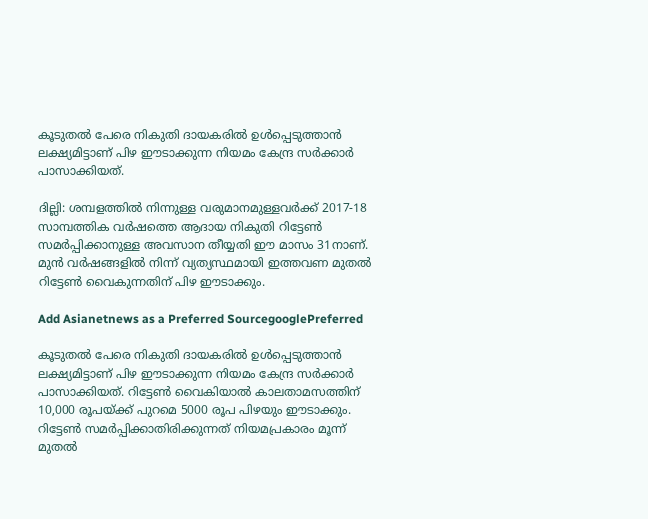കൂടുതല്‍ പേരെ നികുതി ദായകരില്‍ ഉള്‍പ്പെടുത്താന്‍ ലക്ഷ്യമിട്ടാണ് പിഴ ഈടാക്കുന്ന നിയമം കേന്ദ്ര സര്‍ക്കാര്‍ പാസാക്കിയത്.

ദില്ലി: ശമ്പളത്തില്‍ നിന്നുള്ള വരുമാനമുള്ളവര്‍ക്ക് 2017-18 സാമ്പത്തിക വര്‍ഷത്തെ ആദായ നികുതി റിട്ടേണ്‍ സമര്‍പ്പിക്കാനുള്ള അവസാന തീയ്യതി ഈ മാസം 31നാണ്. മുന്‍ വര്‍ഷങ്ങളില്‍ നിന്ന് വ്യത്യസ്ഥമായി ഇത്തവണ മുതല്‍ റിട്ടേണ്‍ വൈകുന്നതിന് പിഴ ഈടാക്കും.

Add Asianetnews as a Preferred SourcegooglePreferred

കൂടുതല്‍ പേരെ നികുതി ദായകരില്‍ ഉള്‍പ്പെടുത്താന്‍ ലക്ഷ്യമിട്ടാണ് പിഴ ഈടാക്കുന്ന നിയമം കേന്ദ്ര സര്‍ക്കാര്‍ പാസാക്കിയത്. റിട്ടേണ്‍ വൈകിയാല്‍ കാലതാമസത്തിന് 10,000 രൂപയ്‌ക്ക് പുറമെ 5000 രൂപ പിഴയും ഈടാക്കും. റിട്ടേണ്‍ സമര്‍പ്പിക്കാതിരിക്കുന്നത് നിയമപ്രകാരം മൂന്ന് മുതല്‍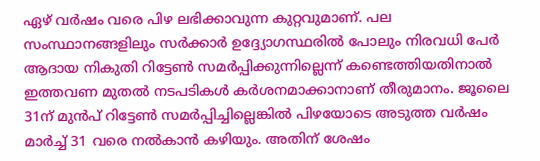ഏഴ് വര്‍ഷം വരെ പിഴ ലഭിക്കാവുന്ന കുറ്റവുമാണ്. പല സംസ്ഥാനങ്ങളിലും സര്‍ക്കാര്‍ ഉദ്ദ്യോഗസ്ഥരില്‍ പോലും നിരവധി പേര്‍ ആദായ നികുതി റിട്ടേണ്‍ സമര്‍പ്പിക്കുന്നില്ലെന്ന് കണ്ടെത്തിയതിനാല്‍ ഇത്തവണ മുതല്‍ നടപടികള്‍ കര്‍ശനമാക്കാനാണ് തീരുമാനം. ജൂലൈ 31ന് മുന്‍പ് റിട്ടേണ്‍ സമര്‍പ്പിച്ചില്ലെങ്കില്‍ പിഴയോടെ അടുത്ത വര്‍ഷം മാര്‍ച്ച് 31 വരെ നല്‍കാന്‍ കഴിയും. അതിന് ശേഷം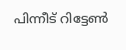പിന്നീട് റിട്ടേണ്‍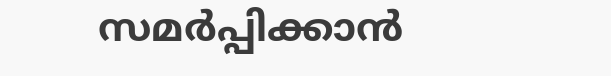സമര്‍പ്പിക്കാന്‍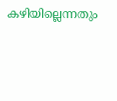കഴിയില്ലെന്നതും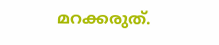മറക്കരുത്.